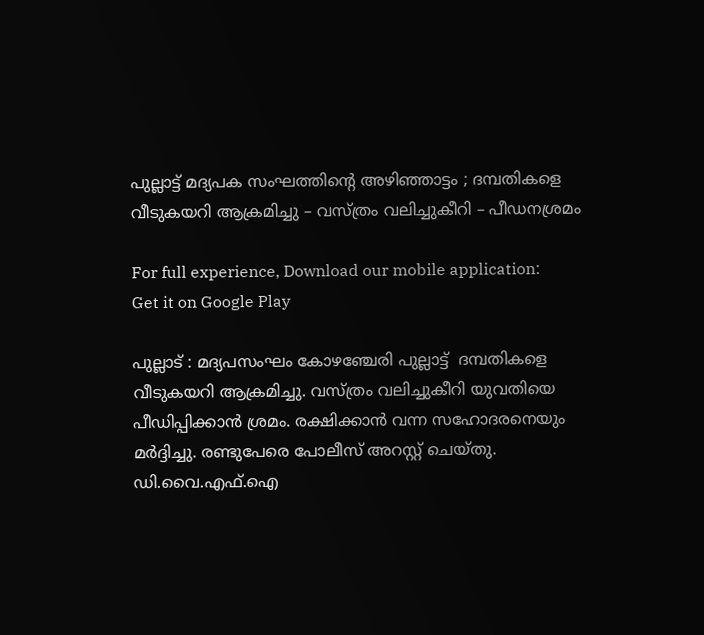പുല്ലാട്ട് മദ്യപക സംഘത്തിന്റെ അഴിഞ്ഞാട്ടം ; ദമ്പതികളെ വീടുകയറി ആക്രമിച്ചു – വസ്ത്രം വലിച്ചുകീറി – പീഡനശ്രമം

For full experience, Download our mobile application:
Get it on Google Play

പുല്ലാട് : മദ്യപസംഘം കോഴഞ്ചേരി പുല്ലാട്ട്  ദമ്പതികളെ വീടുകയറി ആക്രമിച്ചു. വസ്ത്രം വലിച്ചുകീറി യുവതിയെ പീഡിപ്പിക്കാന്‍ ശ്രമം. രക്ഷിക്കാന്‍ വന്ന സഹോദരനെയും മര്‍ദ്ദിച്ചു. രണ്ടുപേരെ പോലീസ് അറസ്റ്റ് ചെയ്തു. ഡി.വൈ.എഫ്.ഐ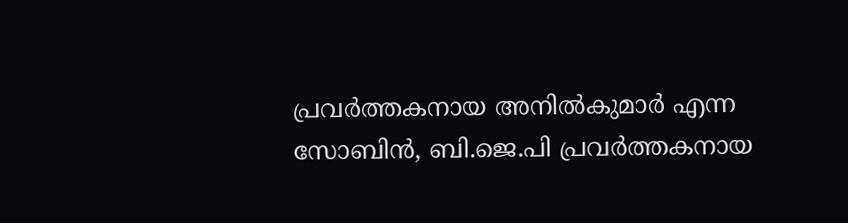പ്രവര്‍ത്തകനായ അനില്‍കുമാര്‍ എന്ന സോബിന്‍, ബി.ജെ.പി പ്രവര്‍ത്തകനായ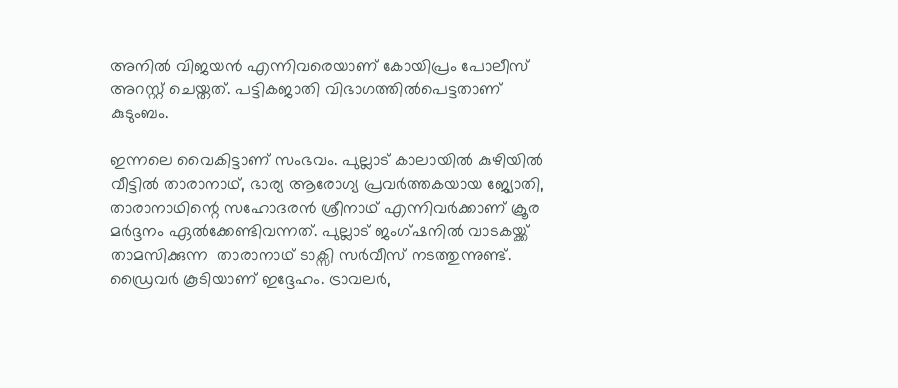അനില്‍ വിജയന്‍ എന്നിവരെയാണ് കോയിപ്രം പോലീസ് അറസ്റ്റ് ചെയ്തത്. പട്ടികജാതി വിഭാഗത്തില്‍പെട്ടതാണ് കുടുംബം.

ഇന്നലെ വൈകിട്ടാണ് സംഭവം. പുല്ലാട് കാലായില്‍ കുഴിയില്‍ വീട്ടില്‍ താരാനാഥ്‌, ഭാര്യ ആരോഗ്യ പ്രവര്‍ത്തകയായ ജ്യോതി, താരാനാഥിന്റെ സഹോദരന്‍ ശ്രീനാഥ്‌ എന്നിവര്‍ക്കാണ് ക്രൂര മര്‍ദ്ദനം ഏല്‍ക്കേണ്ടിവന്നത്. പുല്ലാട് ജംഗ്ഷനില്‍ വാടകയ്ക്ക് താമസിക്കുന്ന  താരാനാഥ്‌ ടാക്സി സര്‍വീസ് നടത്തുന്നുണ്ട്. ഡ്രൈവര്‍ കൂടിയാണ് ഇദ്ദേഹം. ട്രാവലര്‍,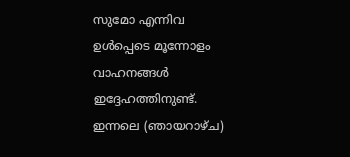സുമോ എന്നിവ ഉള്‍പ്പെടെ മൂന്നോളം വാഹനങ്ങള്‍ ഇദ്ദേഹത്തിനുണ്ട്. ഇന്നലെ (ഞായറാഴ്ച)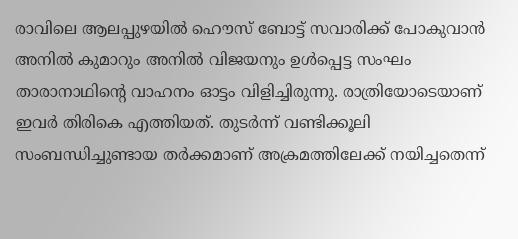രാവിലെ ആലപ്പുഴയില്‍ ഹൌസ് ബോട്ട് സവാരിക്ക് പോകുവാന്‍ അനില്‍ കുമാറും അനില്‍ വിജയനും ഉള്‍പ്പെട്ട സംഘം താരാനാഥിന്റെ വാഹനം ഓട്ടം വിളിച്ചിരുന്നു. രാത്രിയോടെയാണ് ഇവര്‍ തിരികെ എത്തിയത്. തുടര്‍ന്ന് വണ്ടിക്കൂലി സംബന്ധിച്ചുണ്ടായ തര്‍ക്കമാണ് അക്രമത്തിലേക്ക് നയിച്ചതെന്ന്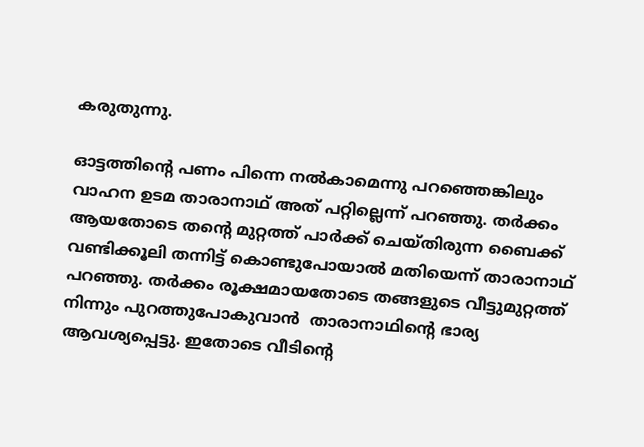കരുതുന്നു.

ഓട്ടത്തിന്റെ പണം പിന്നെ നല്‍കാമെന്നു പറഞ്ഞെങ്കിലും വാഹന ഉടമ താരാനാഥ്‌ അത് പറ്റില്ലെന്ന് പറഞ്ഞു. തര്‍ക്കം ആയതോടെ തന്റെ മുറ്റത്ത് പാര്‍ക്ക് ചെയ്തിരുന്ന ബൈക്ക് വണ്ടിക്കൂലി തന്നിട്ട് കൊണ്ടുപോയാല്‍ മതിയെന്ന് താരാനാഥ്‌  പറഞ്ഞു. തര്‍ക്കം രൂക്ഷമായതോടെ തങ്ങളുടെ വീട്ടുമുറ്റത്ത്‌ നിന്നും പുറത്തുപോകുവാന്‍  താരാനാഥിന്റെ ഭാര്യ ആവശ്യപ്പെട്ടു. ഇതോടെ വീടിന്റെ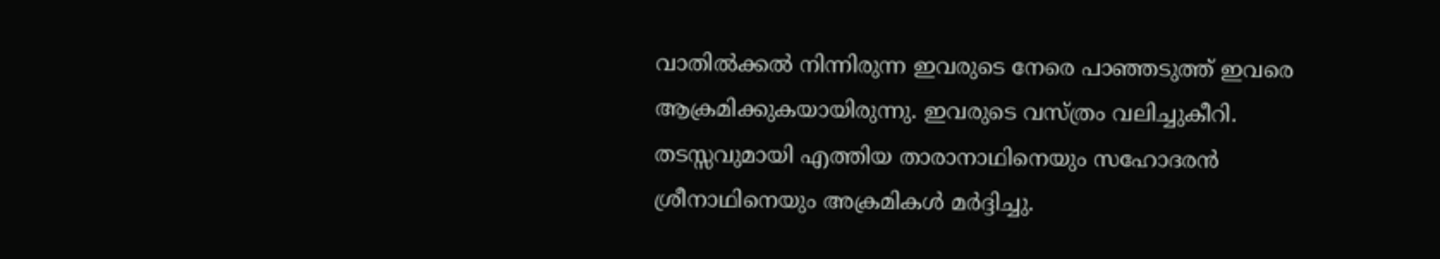വാതില്‍ക്കല്‍ നിന്നിരുന്ന ഇവരുടെ നേരെ പാഞ്ഞടുത്ത് ഇവരെ ആക്രമിക്കുകയായിരുന്നു. ഇവരുടെ വസ്ത്രം വലിച്ചുകീറി. തടസ്സവുമായി എത്തിയ താരാനാഥിനെയും സഹോദരന്‍ ശ്രീനാഥിനെയും അക്രമികള്‍ മര്‍ദ്ദിച്ചു.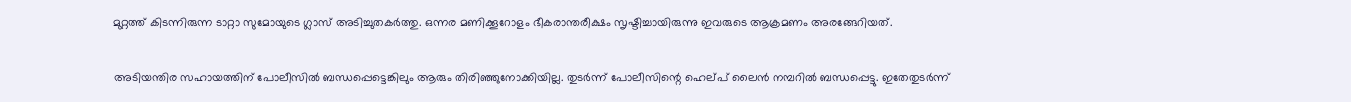മുറ്റത്ത്‌ കിടന്നിരുന്ന ടാറ്റാ സുമോയുടെ ഗ്ലാസ് അടിച്ചുതകര്‍ത്തു. ഒന്നര മണിക്കൂറോളം ഭീകരാന്തരീക്ഷം സൃഷ്ടിച്ചായിരുന്നു ഇവരുടെ ആക്രമണം അരങ്ങേറിയത്.

അടിയന്തിര സഹായത്തിന് പോലീസില്‍ ബന്ധപ്പെട്ടെങ്കിലും ആരും തിരിഞ്ഞുനോക്കിയില്ല. തുടര്‍ന്ന് പോലീസിന്റെ ഹെല്പ് ലൈന്‍ നമ്പറില്‍ ബന്ധപ്പെട്ടു. ഇതേതുടര്‍ന്ന്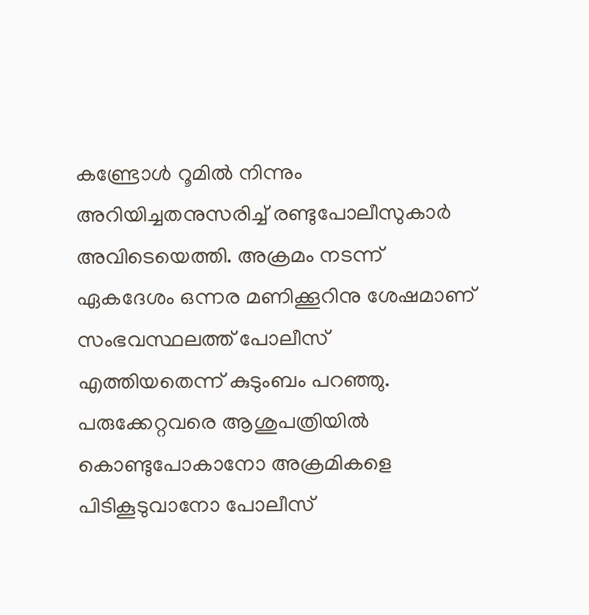കണ്ട്രോള്‍ റൂമില്‍ നിന്നും അറിയിച്ചതനുസരിച്ച് രണ്ടുപോലീസുകാര്‍ അവിടെയെത്തി. അക്രമം നടന്ന് ഏകദേശം ഒന്നര മണിക്കൂറിനു ശേഷമാണ് സംഭവസ്ഥലത്ത് പോലീസ് എത്തിയതെന്ന് കുടുംബം പറഞ്ഞു. പരുക്കേറ്റവരെ ആശുപത്രിയില്‍ കൊണ്ടുപോകാനോ അക്രമികളെ പിടികൂടുവാനോ പോലീസ്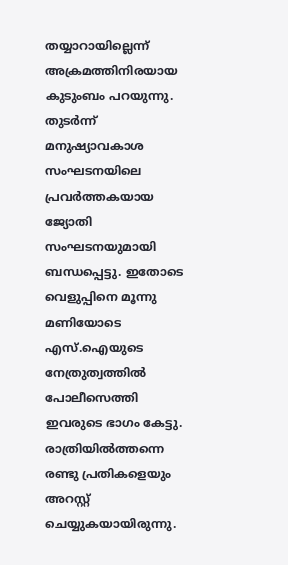തയ്യാറായില്ലെന്ന് അക്രമത്തിനിരയായ കുടുംബം പറയുന്നു. തുടര്‍ന്ന് മനുഷ്യാവകാശ സംഘടനയിലെ പ്രവര്‍ത്തകയായ ജ്യോതി സംഘടനയുമായി ബന്ധപ്പെട്ടു. ഇതോടെ വെളുപ്പിനെ മൂന്നു മണിയോടെ എസ്.ഐയുടെ നേത്രുത്വത്തില്‍ പോലീസെത്തി ഇവരുടെ ഭാഗം കേട്ടു. രാത്രിയില്‍ത്തന്നെ രണ്ടു പ്രതികളെയും അറസ്റ്റ് ചെയ്യുകയായിരുന്നു.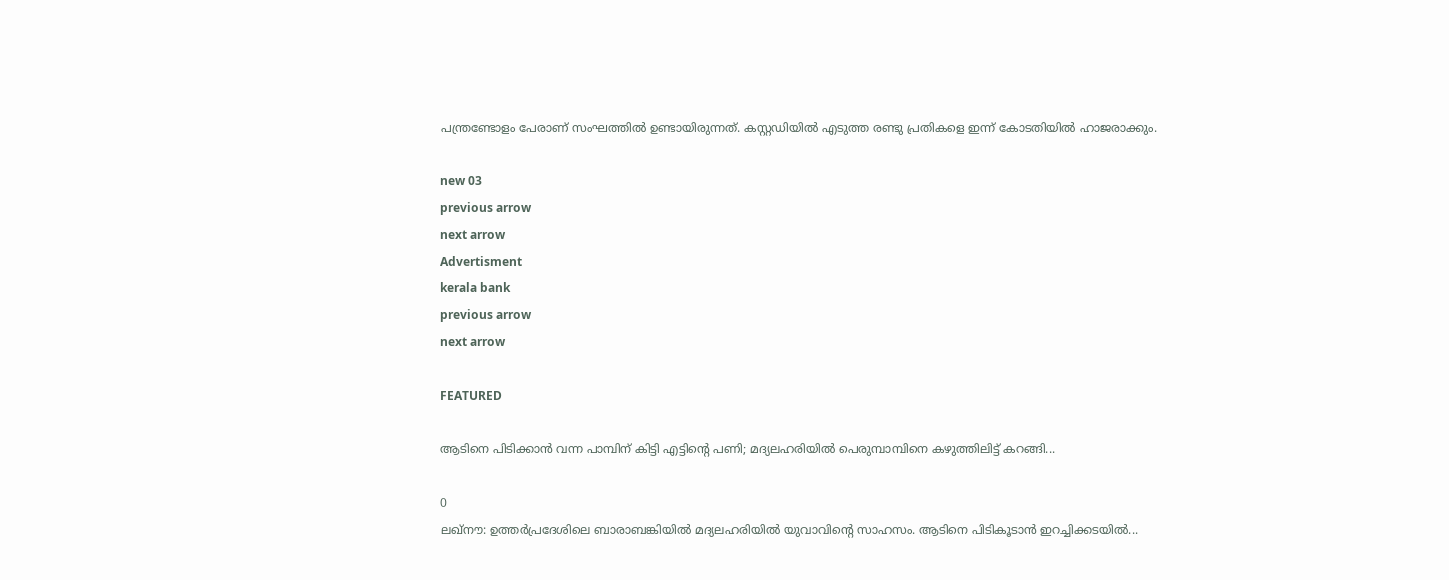പന്ത്രണ്ടോളം പേരാണ് സംഘത്തില്‍ ഉണ്ടായിരുന്നത്. കസ്റ്റഡിയില്‍ എടുത്ത രണ്ടു പ്രതികളെ ഇന്ന് കോടതിയില്‍ ഹാജരാക്കും.

new 03
previous arrow
next arrow
Advertisment
kerala bank
previous arrow
next arrow

FEATURED

ആടിനെ പിടിക്കാൻ വന്ന പാമ്പിന് കിട്ടി എട്ടിന്റെ പണി; മദ്യലഹരിയിൽ പെരുമ്പാമ്പിനെ കഴുത്തിലിട്ട് കറങ്ങി...

0
ലഖ്‌നൗ: ഉത്തര്‍പ്രദേശിലെ ബാരാബങ്കിയില്‍ മദ്യലഹരിയില്‍ യുവാവിന്റെ സാഹസം. ആടിനെ പിടികൂടാന്‍ ഇറച്ചിക്കടയില്‍...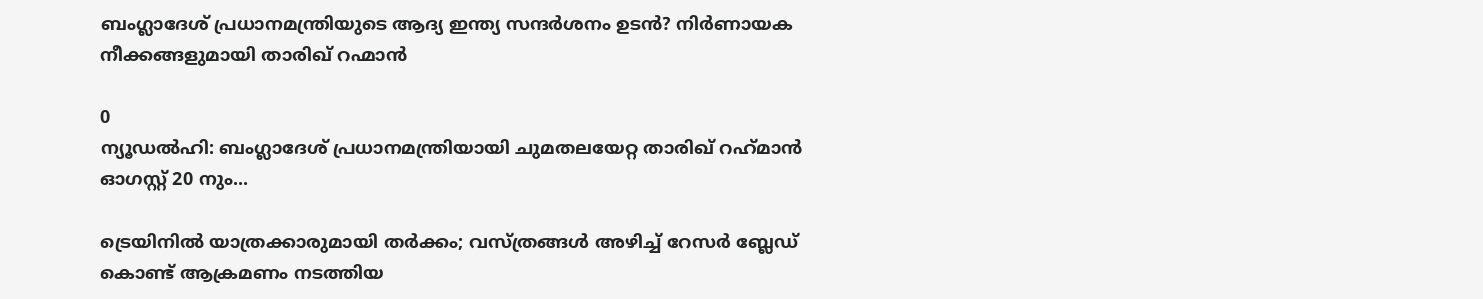ബംഗ്ലാദേശ് പ്രധാനമന്ത്രിയുടെ ആദ്യ ഇന്ത്യ സന്ദർശനം ഉടൻ? നിർണായക നീക്കങ്ങളുമായി താരിഖ് റഹ്മാൻ

0
ന്യൂഡല്‍ഹി: ബംഗ്ലാദേശ് പ്രധാനമന്ത്രിയായി ചുമതലയേറ്റ താരിഖ് റഹ്‌മാന്‍ ഓഗസ്റ്റ് 20 നും...

ട്രെയിനിൽ യാത്രക്കാരുമായി തർക്കം; വസ്ത്രങ്ങൾ അഴിച്ച് റേസർ ബ്ലേഡ് കൊണ്ട് ആക്രമണം നടത്തിയ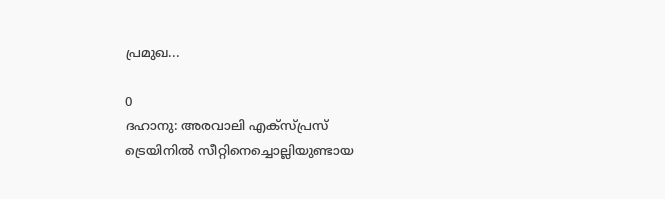പ്രമുഖ...

0
ദഹാനു: അരവാലി എക്സ്പ്രസ് ട്രെയിനിൽ സീറ്റിനെച്ചൊല്ലിയുണ്ടായ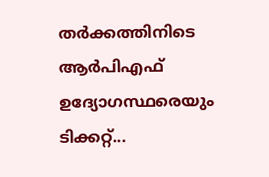തർക്കത്തിനിടെ ആർപിഎഫ് ഉദ്യോഗസ്ഥരെയും ടിക്കറ്റ്...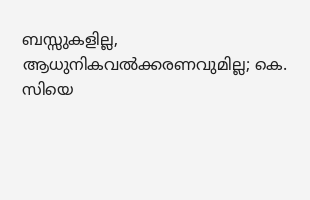ബസ്സുകളില്ല, ആധുനികവൽക്കരണവുമില്ല; കെ. സിയെ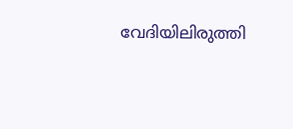വേദിയിലിരുത്തി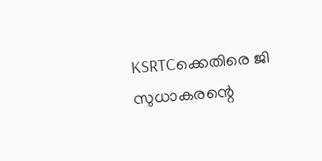KSRTCക്കെതിരെ ജി സുധാകരന്റെ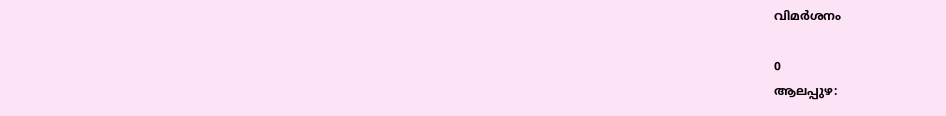വിമർശനം

0
ആലപ്പുഴ: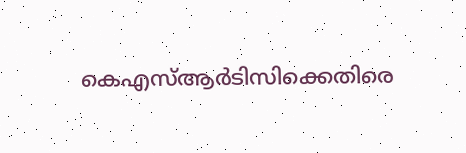കെഎസ്ആര്‍ടിസിക്കെതിരെ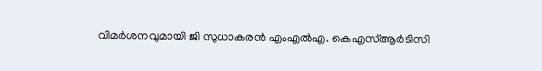വിമര്‍ശനവുമായി ജി സുധാകരന്‍ എംഎല്‍എ. കെഎസ്ആര്‍ടിസി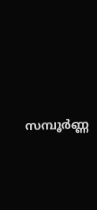സമ്പൂര്‍ണ്ണ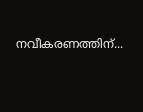നവീകരണത്തിന്...